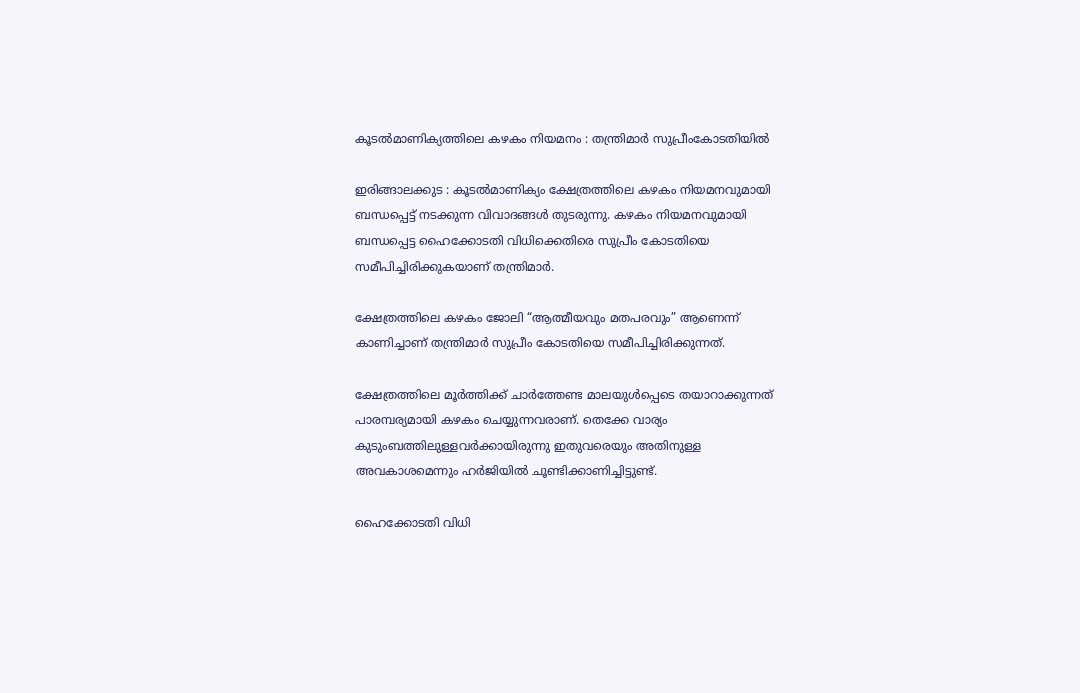കൂടൽമാണിക്യത്തിലെ കഴകം നിയമനം : തന്ത്രിമാർ സുപ്രീംകോടതിയിൽ

ഇരിങ്ങാലക്കുട : കൂടൽമാണിക്യം ക്ഷേത്രത്തിലെ കഴകം നിയമനവുമായി ബന്ധപ്പെട്ട് നടക്കുന്ന വിവാദങ്ങൾ തുടരുന്നു. കഴകം നിയമനവുമായി ബന്ധപ്പെട്ട ഹൈക്കോടതി വിധിക്കെതിരെ സുപ്രീം കോടതിയെ സമീപിച്ചിരിക്കുകയാണ് തന്ത്രിമാർ.

ക്ഷേത്രത്തിലെ കഴകം ജോലി “ആത്മീയവും മതപരവും” ആണെന്ന് കാണിച്ചാണ് തന്ത്രിമാർ സുപ്രീം കോടതിയെ സമീപിച്ചിരിക്കുന്നത്.

ക്ഷേത്രത്തിലെ മൂർത്തിക്ക് ചാർത്തേണ്ട മാലയുൾപ്പെടെ തയാറാക്കുന്നത് പാരമ്പര്യമായി കഴകം ചെയ്യുന്നവരാണ്. തെക്കേ വാര്യം കുടുംബത്തിലുള്ളവർക്കായിരുന്നു ഇതുവരെയും അതിനുള്ള അവകാശമെന്നും ഹർജിയിൽ ചൂണ്ടിക്കാണിച്ചിട്ടുണ്ട്.

ഹൈക്കോടതി വിധി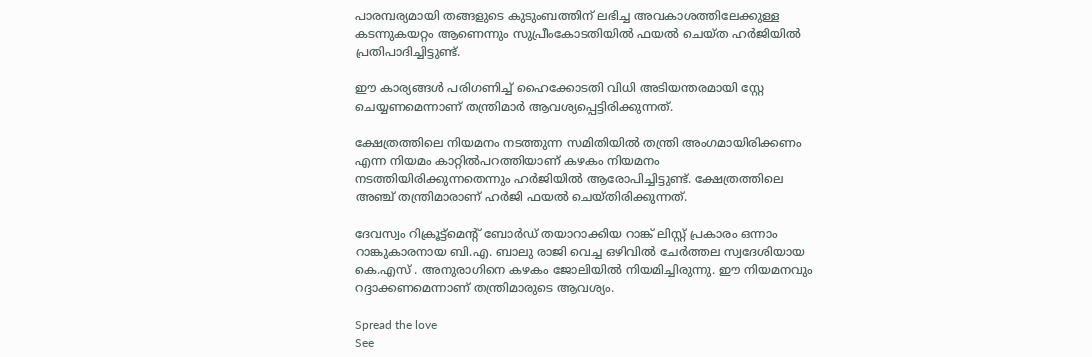പാരമ്പര്യമായി തങ്ങളുടെ കുടുംബത്തിന് ലഭിച്ച അവകാശത്തിലേക്കുള്ള കടന്നുകയറ്റം ആണെന്നും സുപ്രീംകോടതിയിൽ ഫയൽ ചെയ്ത ഹർജിയിൽ പ്രതിപാദിച്ചിട്ടുണ്ട്.

ഈ കാര്യങ്ങൾ പരിഗണിച്ച് ഹൈക്കോടതി വിധി അടിയന്തരമായി സ്റ്റേ ചെയ്യണമെന്നാണ് തന്ത്രിമാർ ആവശ്യപ്പെട്ടിരിക്കുന്നത്.

ക്ഷേത്രത്തിലെ നിയമനം നടത്തുന്ന സമിതിയിൽ തന്ത്രി അംഗമായിരിക്കണം എന്ന നിയമം കാറ്റിൽപറത്തിയാണ് കഴകം നിയമനം നടത്തിയിരിക്കുന്നതെന്നും ഹർജിയിൽ ആരോപിച്ചിട്ടുണ്ട്. ക്ഷേത്രത്തിലെ അഞ്ച് തന്ത്രിമാരാണ് ഹർജി ഫയൽ ചെയ്തിരിക്കുന്നത്.

ദേവസ്വം റിക്രൂട്ട്മെന്‍റ് ബോർഡ് തയാറാക്കിയ റാങ്ക് ലിസ്റ്റ് പ്രകാരം ഒന്നാം റാങ്കുകാരനായ ബി.എ. ബാലു രാജി വെച്ച ഒഴിവിൽ ചേർത്തല സ്വദേശിയായ കെ.എസ് . അനുരാഗിനെ കഴകം ജോലിയിൽ നിയമിച്ചിരുന്നു. ഈ നിയമനവും റദ്ദാക്കണമെന്നാണ് തന്ത്രിമാരുടെ ആവശ്യം.

Spread the love
See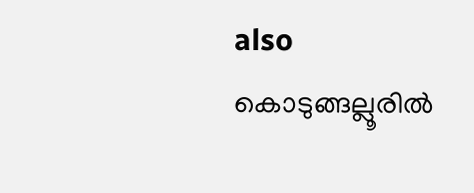also  കൊടുങ്ങല്ലൂരിൽ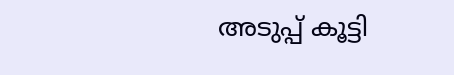അടുപ്പ് കൂട്ടി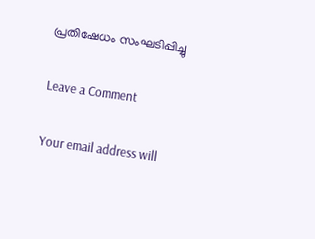പ്രതിഷേധം സംഘടിപ്പിച്ചു

Leave a Comment

Your email address will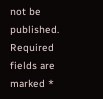not be published. Required fields are marked *